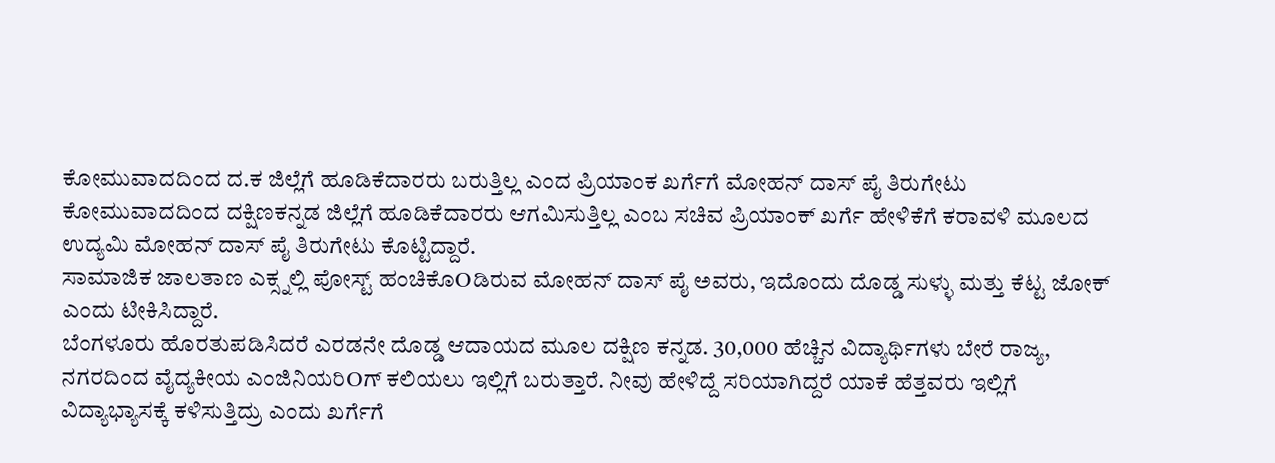ಕೋಮುವಾದದಿಂದ ದ.ಕ ಜಿಲ್ಲೆಗೆ ಹೂಡಿಕೆದಾರರು ಬರುತ್ತಿಲ್ಲ ಎಂದ ಪ್ರಿಯಾಂಕ ಖರ್ಗೆಗೆ ಮೋಹನ್ ದಾಸ್ ಪೈ ತಿರುಗೇಟು
ಕೋಮುವಾದದಿಂದ ದಕ್ಷಿಣಕನ್ನಡ ಜಿಲ್ಲೆಗೆ ಹೂಡಿಕೆದಾರರು ಆಗಮಿಸುತ್ತಿಲ್ಲ ಎಂಬ ಸಚಿವ ಪ್ರಿಯಾಂಕ್ ಖರ್ಗೆ ಹೇಳಿಕೆಗೆ ಕರಾವಳಿ ಮೂಲದ ಉದ್ಯಮಿ ಮೋಹನ್ ದಾಸ್ ಪೈ ತಿರುಗೇಟು ಕೊಟ್ಟಿದ್ದಾರೆ.
ಸಾಮಾಜಿಕ ಜಾಲತಾಣ ಎಕ್ಸ್ನಲ್ಲಿ ಪೋಸ್ಟ್ ಹಂಚಿಕೊOಡಿರುವ ಮೋಹನ್ ದಾಸ್ ಪೈ ಅವರು, ಇದೊಂದು ದೊಡ್ಡ ಸುಳ್ಳು ಮತ್ತು ಕೆಟ್ಟ ಜೋಕ್ ಎಂದು ಟೀಕಿಸಿದ್ದಾರೆ.
ಬೆಂಗಳೂರು ಹೊರತುಪಡಿಸಿದರೆ ಎರಡನೇ ದೊಡ್ಡ ಆದಾಯದ ಮೂಲ ದಕ್ಷಿಣ ಕನ್ನಡ. 30,000 ಹೆಚ್ಚಿನ ವಿದ್ಯಾರ್ಥಿಗಳು ಬೇರೆ ರಾಜ್ಯ, ನಗರದಿಂದ ವೈದ್ಯಕೀಯ ಎಂಜಿನಿಯರಿOಗ್ ಕಲಿಯಲು ಇಲ್ಲಿಗೆ ಬರುತ್ತಾರೆ. ನೀವು ಹೇಳಿದ್ದೆ ಸರಿಯಾಗಿದ್ದರೆ ಯಾಕೆ ಹೆತ್ತವರು ಇಲ್ಲಿಗೆ ವಿದ್ಯಾಭ್ಯಾಸಕ್ಕೆ ಕಳಿಸುತ್ತಿದ್ರು ಎಂದು ಖರ್ಗೆಗೆ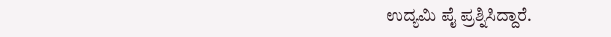ಉದ್ಯಮಿ ಪೈ ಪ್ರಶ್ನಿಸಿದ್ದಾರೆ.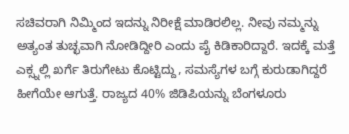ಸಚಿವರಾಗಿ ನಿಮ್ಮಿಂದ ಇದನ್ನು ನಿರೀಕ್ಷೆ ಮಾಡಿರಲಿಲ್ಲ. ನೀವು ನಮ್ಮನ್ನು ಅತ್ಯಂತ ತುಚ್ಛವಾಗಿ ನೋಡಿದ್ದೀರಿ ಎಂದು ಪೈ ಕಿಡಿಕಾರಿದ್ದಾರೆ. ಇದಕ್ಕೆ ಮತ್ತೆ ಎಕ್ಸ್ನಲ್ಲಿ ಖರ್ಗೆ ತಿರುಗೇಟು ಕೊಟ್ಟಿದ್ದು, ಸಮಸ್ಯೆಗಳ ಬಗ್ಗೆ ಕುರುಡಾಗಿದ್ದರೆ ಹೀಗೆಯೇ ಆಗುತ್ತೆ. ರಾಜ್ಯದ 40% ಜಿಡಿಪಿಯನ್ನು ಬೆಂಗಳೂರು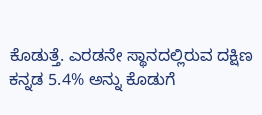ಕೊಡುತ್ತೆ. ಎರಡನೇ ಸ್ಥಾನದಲ್ಲಿರುವ ದಕ್ಷಿಣ ಕನ್ನಡ 5.4% ಅನ್ನು ಕೊಡುಗೆ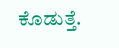ಕೊಡುತ್ತೆ.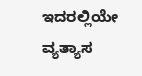ಇದರಲ್ಲಿಯೇ ವ್ಯತ್ಯಾಸ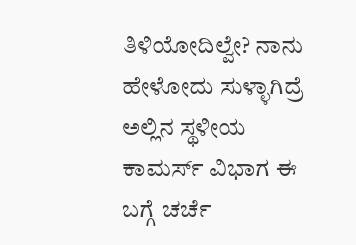ತಿಳಿಯೋದಿಲ್ವೇ? ನಾನು ಹೇಳೋದು ಸುಳ್ಳಾಗಿದ್ರೆ ಅಲ್ಲಿನ ಸ್ಥಳೀಯ ಕಾಮರ್ಸ್ ವಿಭಾಗ ಈ ಬಗ್ಗೆ ಚರ್ಚೆ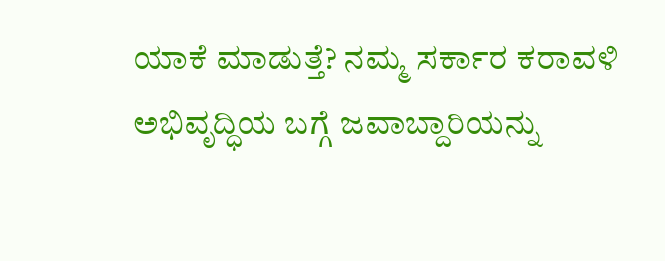ಯಾಕೆ ಮಾಡುತ್ತೆ? ನಮ್ಮ ಸರ್ಕಾರ ಕರಾವಳಿ ಅಭಿವೃದ್ಧಿಯ ಬಗ್ಗೆ ಜವಾಬ್ದಾರಿಯನ್ನು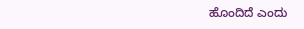ಹೊಂದಿದೆ ಎಂದು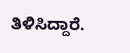ತಿಳಿಸಿದ್ದಾರೆ.